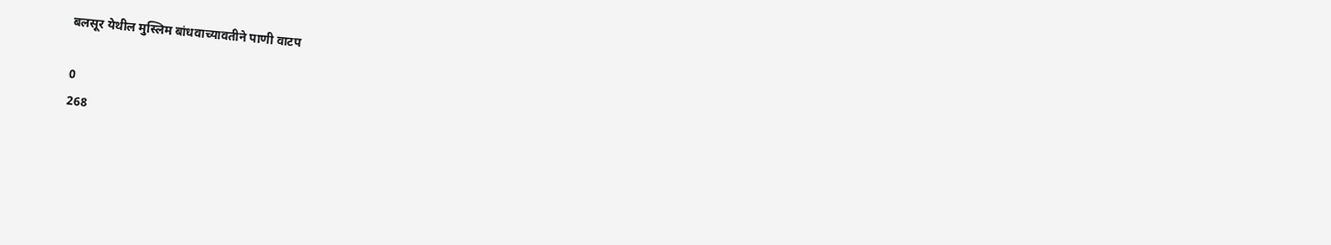बलसूर येथील मुस्लिम बांधवाच्यावतीने पाणी वाटप

0
268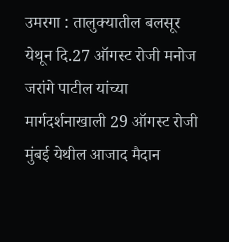उमरगा : तालुक्यातील बलसूर येथून दि.27 ऑगस्ट रोजी मनोज जरांगे पाटील यांच्या मार्गदर्शनाखाली 29 ऑगस्ट रोजी मुंबई येथील आजाद मैदान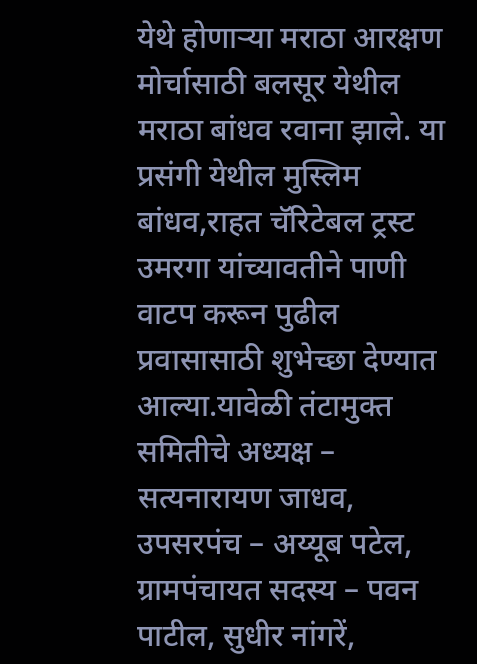येथे होणाऱ्या मराठा आरक्षण मोर्चासाठी बलसूर येथील मराठा बांधव रवाना झाले. या प्रसंगी येथील मुस्लिम बांधव,राहत चॅरिटेबल ट्रस्ट उमरगा यांच्यावतीने पाणी वाटप करून पुढील प्रवासासाठी शुभेच्छा देण्यात आल्या.यावेळी तंटामुक्त समितीचे अध्यक्ष – सत्यनारायण जाधव, उपसरपंच – अय्यूब पटेल, ग्रामपंचायत सदस्य – पवन पाटील, सुधीर नांगरें,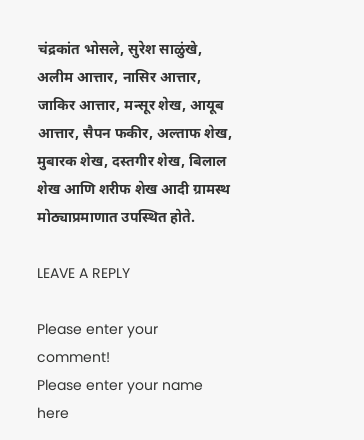चंद्रकांत भोसले, सुरेश साळुंखे, अलीम आत्तार, नासिर आत्तार, जाकिर आत्तार, मन्सूर शेख, आयूब आत्तार, सैपन फकीर, अल्ताफ शेख, मुबारक शेख, दस्तगीर शेख, बिलाल शेख आणि शरीफ शेख आदी ग्रामस्थ मोठ्याप्रमाणात उपस्थित होते.

LEAVE A REPLY

Please enter your comment!
Please enter your name here